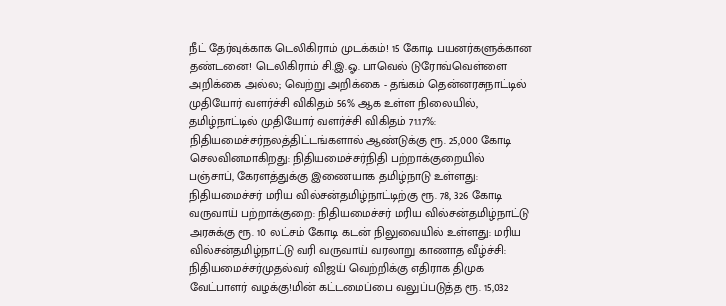நீட் தேர்வுக்காக டெலிகிராம் முடக்கம்! 15 கோடி பயனர்களுக்கான தண்டனை! டெலிகிராம் சி.இ.ஓ. பாவெல் டுரோவ்வெள்ளை அறிக்கை அல்ல; வெற்று அறிக்கை - தங்கம் தென்னரசுநாட்டில் முதியோர் வளர்ச்சி விகிதம் 56% ஆக உள்ள நிலையில், தமிழ்நாட்டில் முதியோர் வளர்ச்சி விகிதம் 71.17%: நிதியமைச்சர்நலத்திட்டங்களால் ஆண்டுக்கு ரூ. 25,000 கோடி செலவினமாகிறது: நிதியமைச்சர்நிதி பற்றாக்குறையில் பஞ்சாப், கேரளத்துக்கு இணையாக தமிழ்நாடு உள்ளது: நிதியமைச்சர் மரிய வில்சன்தமிழ்நாட்டிற்கு ரூ. 78, 326 கோடி வருவாய் பற்றாக்குறை: நிதியமைச்சர் மரிய வில்சன்தமிழ்நாட்டு அரசுக்கு ரூ. 10 லட்சம் கோடி கடன் நிலுவையில் உள்ளது: மரிய வில்சன்தமிழ்நாட்டு வரி வருவாய் வரலாறு காணாத வீழ்ச்சி: நிதியமைச்சர்முதல்வர் விஜய் வெற்றிக்கு எதிராக திமுக வேட்பாளர் வழக்கு!மின் கட்டமைப்பை வலுப்படுத்த ரூ. 15,032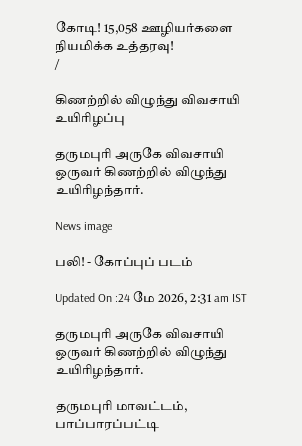கோடி! 15,058 ஊழியர்களை நியமிக்க உத்தரவு!
/

கிணற்றில் விழுந்து விவசாயி உயிரிழப்பு

தருமபுரி அருகே விவசாயி ஒருவர் கிணற்றில் விழுந்து உயிரிழந்தார்.

News image

பலி! - கோப்புப் படம்

Updated On :24 மே 2026, 2:31 am IST

தருமபுரி அருகே விவசாயி ஒருவர் கிணற்றில் விழுந்து உயிரிழந்தார்.

தருமபுரி மாவட்டம், பாப்பாரப்பட்டி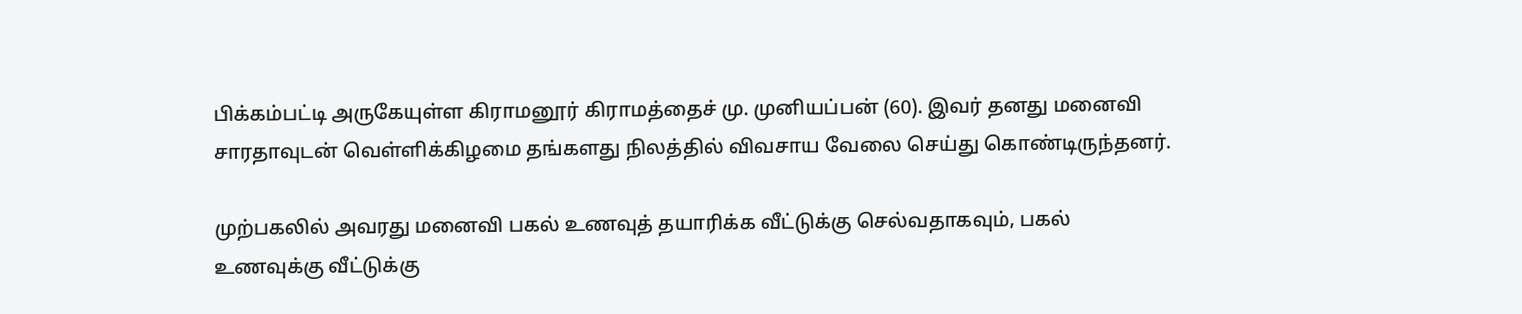பிக்கம்பட்டி அருகேயுள்ள கிராமனூர் கிராமத்தைச் மு. முனியப்பன் (60). இவர் தனது மனைவி சாரதாவுடன் வெள்ளிக்கிழமை தங்களது நிலத்தில் விவசாய வேலை செய்து கொண்டிருந்தனர்.

முற்பகலில் அவரது மனைவி பகல் உணவுத் தயாரிக்க வீட்டுக்கு செல்வதாகவும், பகல் உணவுக்கு வீட்டுக்கு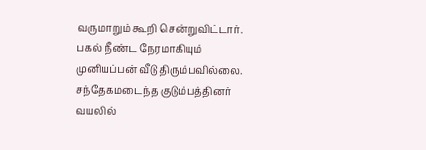வருமாறும் கூறி சென்றுவிட்டார். பகல் நீண்ட நேரமாகியும் முனியப்பன் வீடு திரும்பவில்லை. சந்தேகமடைந்த குடும்பத்தினர் வயலில்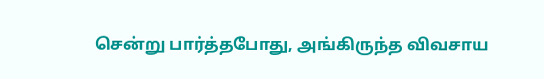சென்று பார்த்தபோது, அங்கிருந்த விவசாய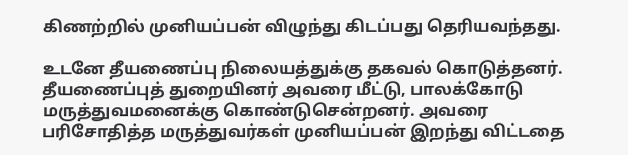கிணற்றில் முனியப்பன் விழுந்து கிடப்பது தெரியவந்தது.

உடனே தீயணைப்பு நிலையத்துக்கு தகவல் கொடுத்தனர். தீயணைப்புத் துறையினர் அவரை மீட்டு, பாலக்கோடு மருத்துவமனைக்கு கொண்டுசென்றனர். அவரை பரிசோதித்த மருத்துவர்கள் முனியப்பன் இறந்து விட்டதை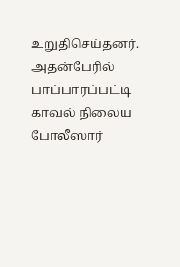உறுதிசெய்தனர். அதன்பேரில் பாப்பாரப்பட்டி காவல் நிலைய போலீஸார்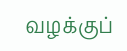வழக்குப்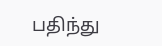பதிந்து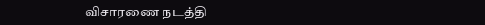விசாரணை நடத்தி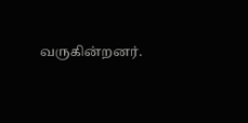வருகின்றனர்.